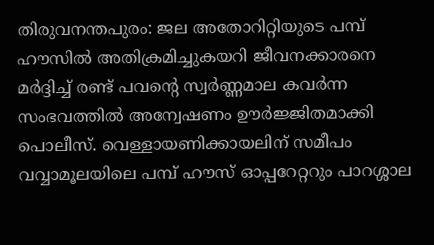തിരുവനന്തപുരം: ജല അതോറിറ്റിയുടെ പമ്പ് ഹൗസിൽ അതിക്രമിച്ചുകയറി ജീവനക്കാരനെ മർദ്ദിച്ച് രണ്ട് പവന്റെ സ്വർണ്ണമാല കവർന്ന സംഭവത്തിൽ അന്വേഷണം ഊർജ്ജിതമാക്കി പൊലീസ്. വെള്ളായണിക്കായലിന് സമീപം വവ്വാമൂലയിലെ പമ്പ് ഹൗസ് ഓപ്പറേറ്ററും പാറശ്ശാല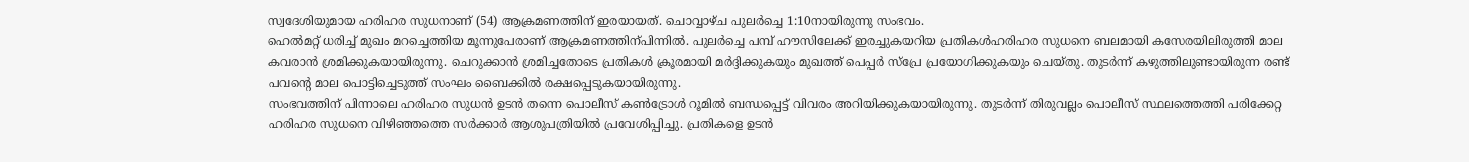സ്വദേശിയുമായ ഹരിഹര സുധനാണ് (54) ആക്രമണത്തിന് ഇരയായത്. ചൊവ്വാഴ്ച പുലർച്ചെ 1:10നായിരുന്നു സംഭവം.
ഹെൽമറ്റ് ധരിച്ച് മുഖം മറച്ചെത്തിയ മൂന്നുപേരാണ് ആക്രമണത്തിന്പിന്നിൽ. പുലർച്ചെ പമ്പ് ഹൗസിലേക്ക് ഇരച്ചുകയറിയ പ്രതികൾഹരിഹര സുധനെ ബലമായി കസേരയിലിരുത്തി മാല കവരാൻ ശ്രമിക്കുകയായിരുന്നു. ചെറുക്കാൻ ശ്രമിച്ചതോടെ പ്രതികൾ ക്രൂരമായി മർദ്ദിക്കുകയും മുഖത്ത് പെപ്പർ സ്പ്രേ പ്രയോഗിക്കുകയും ചെയ്തു. തുടർന്ന് കഴുത്തിലുണ്ടായിരുന്ന രണ്ട് പവന്റെ മാല പൊട്ടിച്ചെടുത്ത് സംഘം ബൈക്കിൽ രക്ഷപ്പെടുകയായിരുന്നു.
സംഭവത്തിന് പിന്നാലെ ഹരിഹര സുധൻ ഉടൻ തന്നെ പൊലീസ് കൺട്രോൾ റൂമിൽ ബന്ധപ്പെട്ട് വിവരം അറിയിക്കുകയായിരുന്നു. തുടർന്ന് തിരുവല്ലം പൊലീസ് സ്ഥലത്തെത്തി പരിക്കേറ്റ ഹരിഹര സുധനെ വിഴിഞ്ഞത്തെ സർക്കാർ ആശുപത്രിയിൽ പ്രവേശിപ്പിച്ചു. പ്രതികളെ ഉടൻ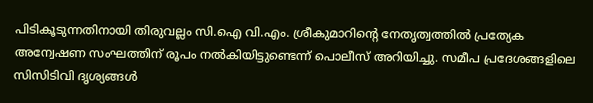പിടികൂടുന്നതിനായി തിരുവല്ലം സി.ഐ വി.എം. ശ്രീകുമാറിന്റെ നേതൃത്വത്തിൽ പ്രത്യേക അന്വേഷണ സംഘത്തിന് രൂപം നൽകിയിട്ടുണ്ടെന്ന് പൊലീസ് അറിയിച്ചു. സമീപ പ്രദേശങ്ങളിലെ സിസിടിവി ദൃശ്യങ്ങൾ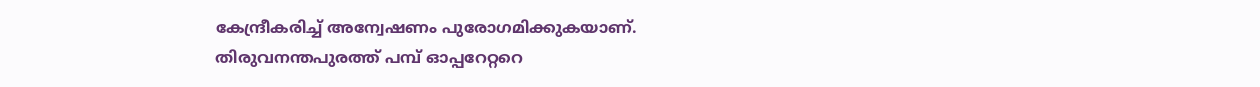കേന്ദ്രീകരിച്ച് അന്വേഷണം പുരോഗമിക്കുകയാണ്.
തിരുവനന്തപുരത്ത് പമ്പ് ഓപ്പറേറ്ററെ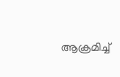ആക്രമിച്ച്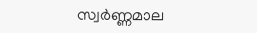സ്വർണ്ണമാല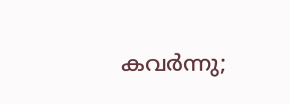കവർന്നു;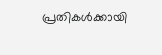പ്രതികൾക്കായി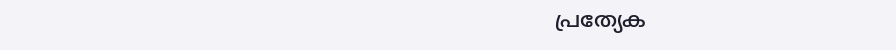പ്രത്യേക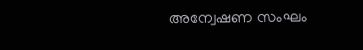അന്വേഷണ സംഘം